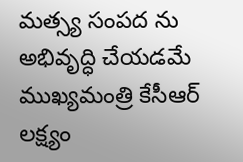మత్స్య సంపద ను అభివృద్ధి చేయడమే ముఖ్యమంత్రి కేసీఆర్ లక్ష్యం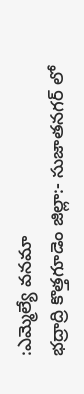:ఎమ్మెల్యే వనమా
భద్రాద్రి కొత్తగూడెం జిల్లా:- సుజాతనగర్ లో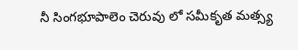నీ సింగభూపాలెం చెరువు లో సమీకృత మత్స్య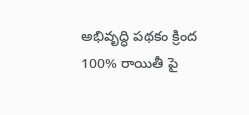అభివృద్ధి పథకం క్రింద 100% రాయితీ పై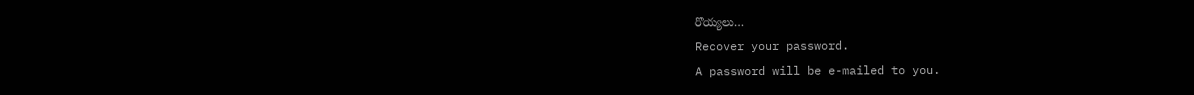రొయ్యలు…
Recover your password.
A password will be e-mailed to you.